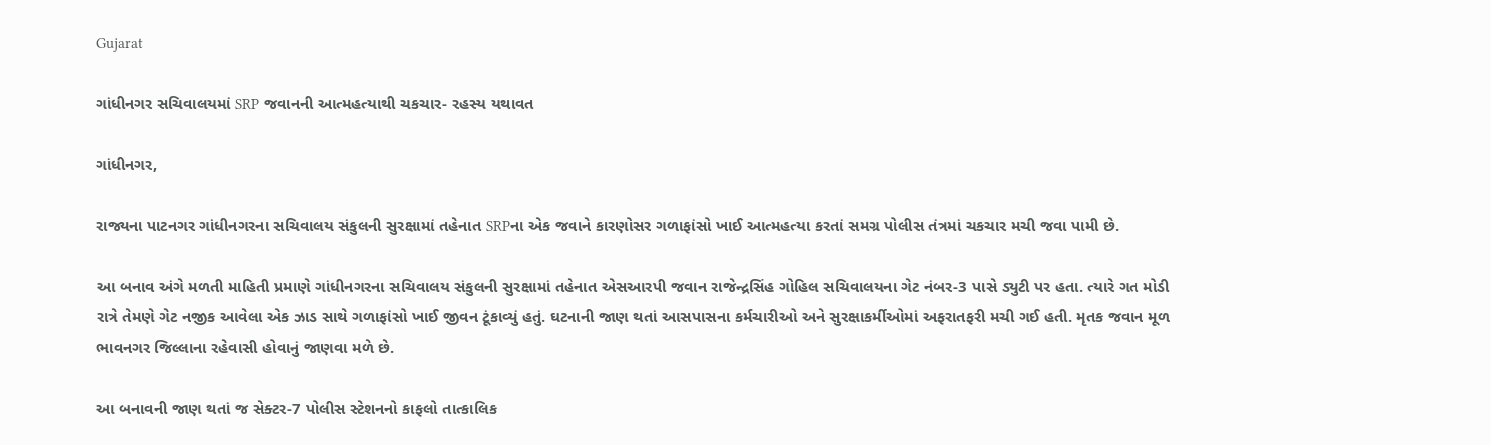Gujarat

ગાંધીનગર સચિવાલયમાં SRP જવાનની આત્મહત્યાથી ચકચાર- રહસ્ય યથાવત

ગાંધીનગર,

રાજ્યના પાટનગર ગાંધીનગરના સચિવાલય સંકુલની સુરક્ષામાં તહેનાત SRPના એક જવાને કારણોસર ગળાફાંસો ખાઈ આત્મહત્યા કરતાં સમગ્ર પોલીસ તંત્રમાં ચકચાર મચી જવા પામી છે.

આ બનાવ અંગે મળતી માહિતી પ્રમાણે ગાંધીનગરના સચિવાલય સંકુલની સુરક્ષામાં તહેનાત એસઆરપી જવાન રાજેન્દ્રસિંહ ગોહિલ સચિવાલયના ગેટ નંબર-3 પાસે ડ્યુટી પર હતા. ત્યારે ગત મોડી રાત્રે તેમણે ગેટ નજીક આવેલા એક ઝાડ સાથે ગળાફાંસો ખાઈ જીવન ટૂંકાવ્યું હતું. ઘટનાની જાણ થતાં આસપાસના કર્મચારીઓ અને સુરક્ષાકર્મીઓમાં અફરાતફરી મચી ગઈ હતી. મૃતક જવાન મૂળ ભાવનગર જિલ્લાના રહેવાસી હોવાનું જાણવા મળે છે.

આ બનાવની જાણ થતાં જ સેક્ટર-7 પોલીસ સ્ટેશનનો કાફલો તાત્કાલિક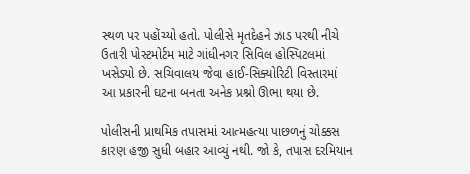સ્થળ પર પહોંચ્યો હતો. પોલીસે મૃતદેહને ઝાડ પરથી નીચે ઉતારી પોસ્ટમોર્ટમ માટે ગાંધીનગર સિવિલ હોસ્પિટલમાં ખસેડ્યો છે. સચિવાલય જેવા હાઈ-સિક્યોરિટી વિસ્તારમાં આ પ્રકારની ઘટના બનતા અનેક પ્રશ્નો ઊભા થયા છે.

પોલીસની પ્રાથમિક તપાસમાં આત્મહત્યા પાછળનું ચોક્કસ કારણ હજી સુધી બહાર આવ્યું નથી. જો કે, તપાસ દરમિયાન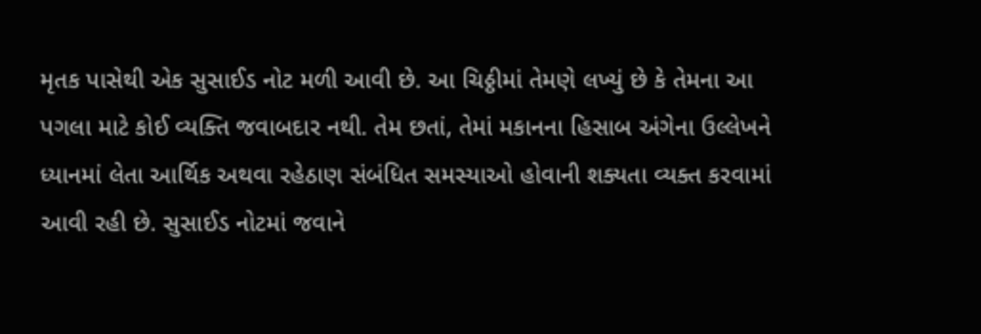મૃતક પાસેથી એક સુસાઈડ નોટ મળી આવી છે. આ ચિઠ્ઠીમાં તેમણે લખ્યું છે કે તેમના આ પગલા માટે કોઈ વ્યક્તિ જવાબદાર નથી. તેમ છતાં, તેમાં મકાનના હિસાબ અંગેના ઉલ્લેખને ધ્યાનમાં લેતા આર્થિક અથવા રહેઠાણ સંબંધિત સમસ્યાઓ હોવાની શક્યતા વ્યક્ત કરવામાં આવી રહી છે. સુસાઈડ નોટમાં જવાને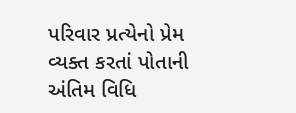પરિવાર પ્રત્યેનો પ્રેમ વ્યક્ત કરતાં પોતાની અંતિમ વિધિ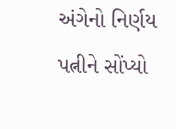અંગેનો નિર્ણય પત્નીને સોંપ્યો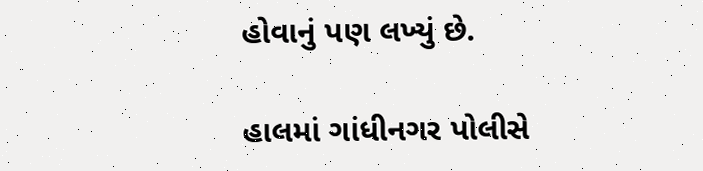હોવાનું પણ લખ્યું છે.

હાલમાં ગાંધીનગર પોલીસે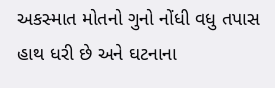અકસ્માત મોતનો ગુનો નોંધી વધુ તપાસ હાથ ધરી છે અને ઘટનાના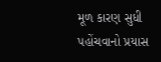મૂળ કારણ સુધી પહોંચવાનો પ્રયાસ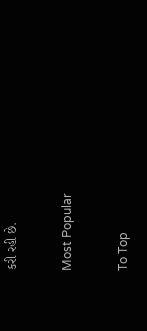કરી રહી છે.

Most Popular

To Top